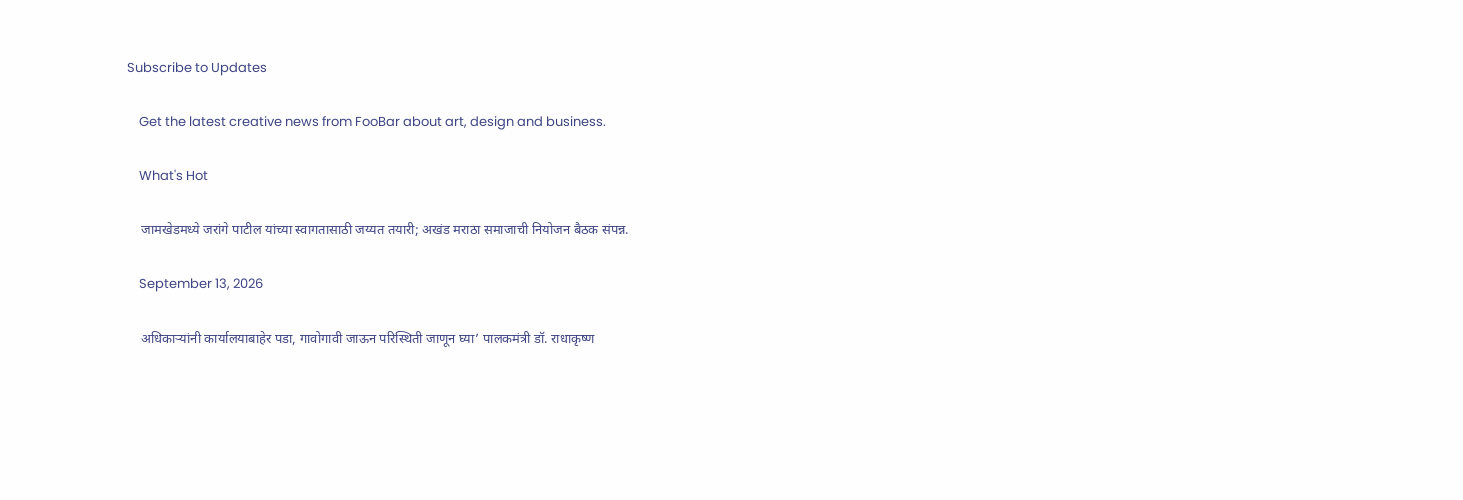Subscribe to Updates

    Get the latest creative news from FooBar about art, design and business.

    What's Hot

    जामखेडमध्ये जरांगे पाटील यांच्या स्वागतासाठी जय्यत तयारी; अखंड मराठा समाजाची नियोजन बैठक संपन्न.

    September 13, 2026

    अधिकाऱ्यांनी कार्यालयाबाहेर पडा, गावोगावी जाऊन परिस्थिती जाणून घ्या’ पालकमंत्री डॉ. राधाकृष्ण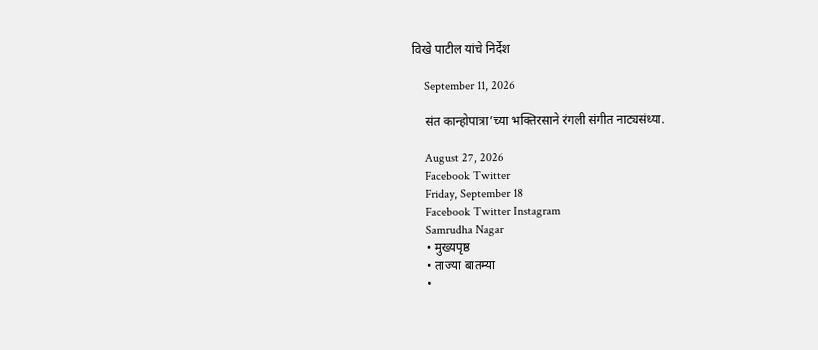विखे पाटील यांचे निर्देश

    September 11, 2026

    संत कान्होपात्रा’च्या भक्तिरसाने रंगली संगीत नाट्यसंध्या.

    August 27, 2026
    Facebook Twitter
    Friday, September 18
    Facebook Twitter Instagram
    Samrudha Nagar
    • मुख्यपृष्ठ
    • ताज्या बातम्या
    •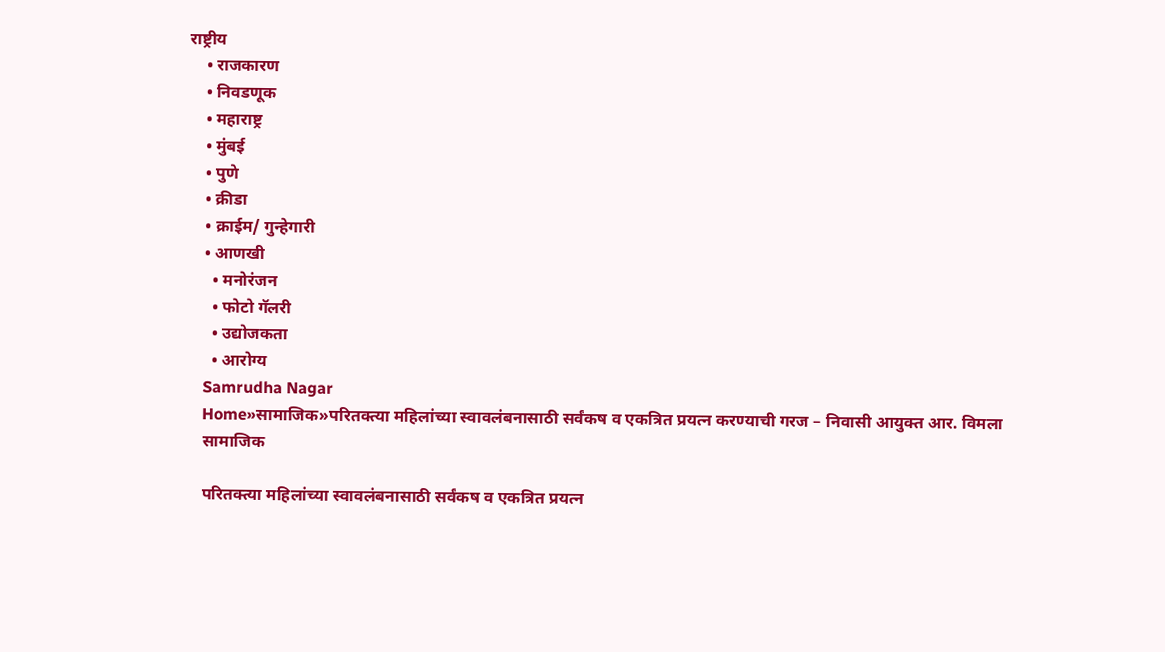राष्ट्रीय
    • राजकारण
    • निवडणूक
    • महाराष्ट्र
    • मुंबई
    • पुणे
    • क्रीडा
    • क्राईम/ गुन्हेगारी
    • आणखी
      • मनोरंजन
      • फोटो गॅलरी
      • उद्योजकता
      • आरोग्य
    Samrudha Nagar
    Home»सामाजिक»परितक्त्या महिलांच्या स्वावलंबनासाठी सर्वंकष व एकत्रित प्रयत्न करण्याची गरज – निवासी आयुक्त आर. विमला
    सामाजिक

    परितक्त्या महिलांच्या स्वावलंबनासाठी सर्वंकष व एकत्रित प्रयत्न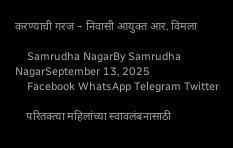करण्याची गरज – निवासी आयुक्त आर. विमला

    Samrudha NagarBy Samrudha NagarSeptember 13, 2025
    Facebook WhatsApp Telegram Twitter

    परितक्त्या महिलांच्या स्वावलंबनासाठी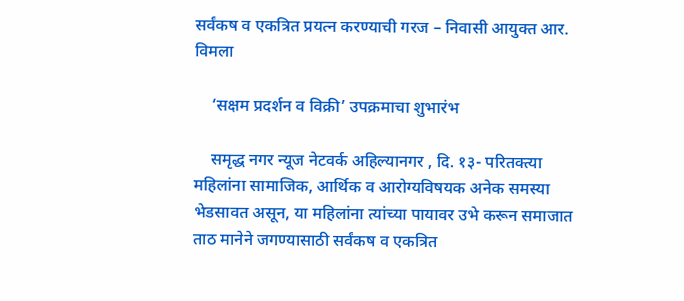सर्वंकष व एकत्रित प्रयत्न करण्याची गरज – निवासी आयुक्त आर. विमला

    ‘सक्षम प्रदर्शन व विक्री’ उपक्रमाचा शुभारंभ

    समृद्ध नगर न्यूज नेटवर्क अहिल्यानगर , दि. १३- परितक्त्या महिलांना सामाजिक, आर्थिक व आरोग्यविषयक अनेक समस्या भेडसावत असून, या महिलांना त्यांच्या पायावर उभे करून समाजात ताठ मानेने जगण्यासाठी सर्वंकष व एकत्रित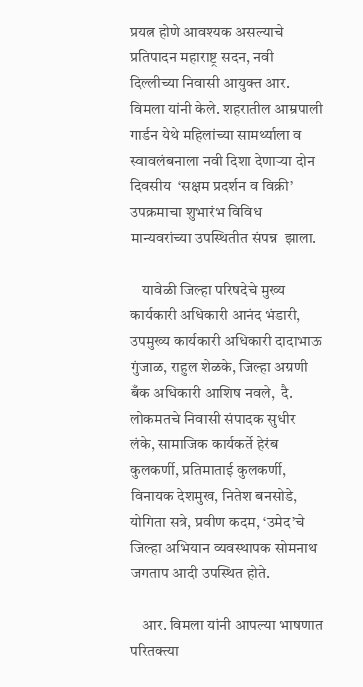प्रयत्न होणे आवश्यक असल्याचे  प्रतिपादन महाराष्ट्र सदन, नवी दिल्लीच्या निवासी आयुक्त आर. विमला यांनी केले. शहरातील आम्रपाली गार्डन येथे महिलांच्या सामर्थ्याला व स्वावलंबनाला नवी दिशा देणाऱ्या दोन दिवसीय  ‘सक्षम प्रदर्शन व विक्री’  उपक्रमाचा शुभारंभ विविध मान्यवरांच्या उपस्थितीत संपन्न  झाला.

    यावेळी जिल्हा परिषदेचे मुख्य कार्यकारी अधिकारी आनंद भंडारी, उपमुख्य कार्यकारी अधिकारी दादाभाऊ गुंजाळ, राहुल शेळके, जिल्हा अग्रणी बँक अधिकारी आशिष नवले,  दै. लोकमतचे निवासी संपादक सुधीर लंके, सामाजिक कार्यकर्ते हेरंब कुलकर्णी, प्रतिमाताई कुलकर्णी, विनायक देशमुख, नितेश बनसोडे, योगिता सत्रे, प्रवीण कदम, ‘उमेद’चे जिल्हा अभियान व्यवस्थापक सोमनाथ जगताप आदी उपस्थित होते.

    आर. विमला यांनी आपल्या भाषणात परितक्त्या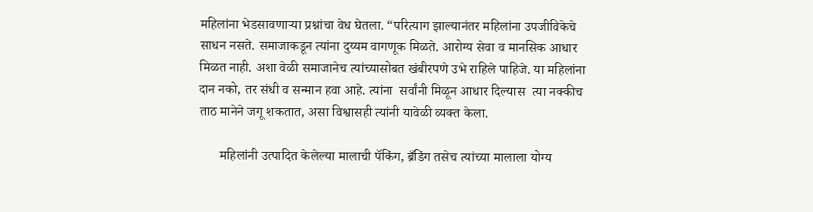महिलांना भेडसावणाऱ्या प्रश्नांचा वेध घेतला. “परित्याग झाल्यानंतर महिलांना उपजीविकेचे साधन नसते. समाजाकडून त्यांना दुय्यम वागणूक मिळते. आरोग्य सेवा व मानसिक आधार मिळत नाही. अशा वेळी समाजानेच त्यांच्यासोबत खंबीरपणे उभे राहिले पाहिजे. या महिलांना दान नको, तर संधी व सन्मान हवा आहे. त्यांना  सर्वांनी मिळून आधार दिल्यास  त्या नक्कीच ताठ मानेने जगू शकतात, असा विश्वासही त्यांनी यावेळी व्यक्त केला.

      महिलांनी उत्पादित केलेल्या मालाची पॅकिंग, ब्रँडिंग तसेच त्यांच्या मालाला योग्य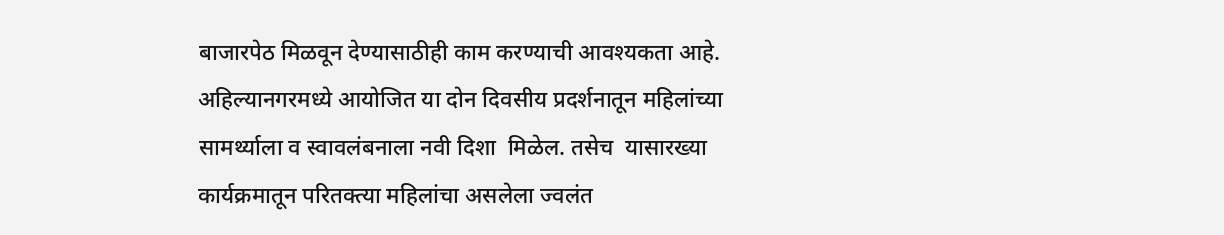बाजारपेठ मिळवून देण्यासाठीही काम करण्याची आवश्यकता आहे. अहिल्यानगरमध्ये आयोजित या दोन दिवसीय प्रदर्शनातून महिलांच्या सामर्थ्याला व स्वावलंबनाला नवी दिशा  मिळेल. तसेच  यासारख्या कार्यक्रमातून परितक्त्या महिलांचा असलेला ज्वलंत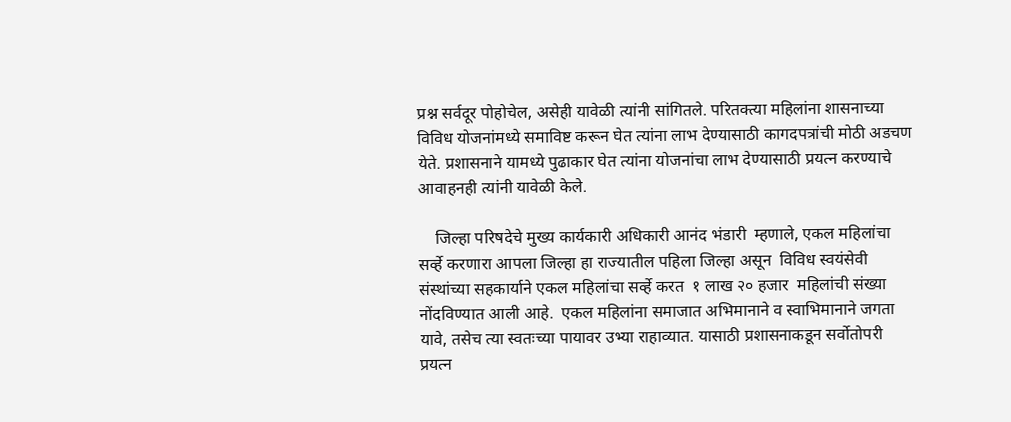प्रश्न सर्वदूर पोहोचेल, असेही यावेळी त्यांनी सांगितले. परितक्त्या महिलांना शासनाच्या विविध योजनांमध्ये समाविष्ट करून घेत त्यांना लाभ देण्यासाठी कागदपत्रांची मोठी अडचण येते. प्रशासनाने यामध्ये पुढाकार घेत त्यांना योजनांचा लाभ देण्यासाठी प्रयत्न करण्याचे आवाहनही त्यांनी यावेळी केले.

    जिल्हा परिषदेचे मुख्य कार्यकारी अधिकारी आनंद भंडारी  म्हणाले, एकल महिलांचा सर्व्हे करणारा आपला जिल्हा हा राज्यातील पहिला जिल्हा असून  विविध स्वयंसेवी संस्थांच्या सहकार्याने एकल महिलांचा सर्व्हे करत  १ लाख २० हजार  महिलांची संख्या नोंदविण्यात आली आहे.  एकल महिलांना समाजात अभिमानाने व स्वाभिमानाने जगता यावे, तसेच त्या स्वतःच्या पायावर उभ्या राहाव्यात. यासाठी प्रशासनाकडून सर्वोतोपरी प्रयत्न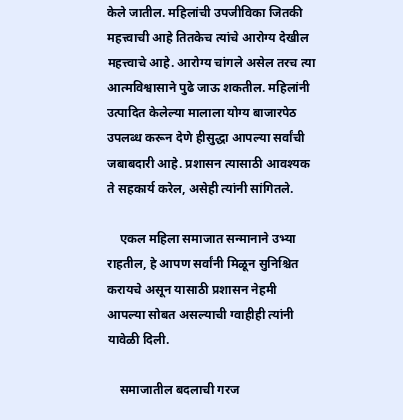केले जातील. महिलांची उपजीविका जितकी महत्त्वाची आहे तितकेच त्यांचे आरोग्य देखील महत्त्वाचे आहे. आरोग्य चांगले असेल तरच त्या आत्मविश्वासाने पुढे जाऊ शकतील. महिलांनी उत्पादित केलेल्या मालाला योग्य बाजारपेठ उपलब्ध करून देणे हीसुद्धा आपल्या सर्वांची जबाबदारी आहे. प्रशासन त्यासाठी आवश्यक ते सहकार्य करेल, असेही त्यांनी सांगितले.

    एकल महिला समाजात सन्मानाने उभ्या राहतील, हे आपण सर्वांनी मिळून सुनिश्चित करायचे असून यासाठी प्रशासन नेहमी आपल्या सोबत असल्याची ग्वाहीही त्यांनी यावेळी दिली.

    समाजातील बदलाची गरज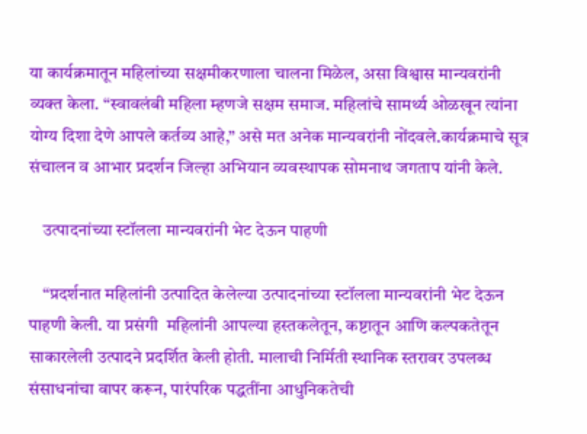या कार्यक्रमातून महिलांच्या सक्षमीकरणाला चालना मिळेल, असा विश्वास मान्यवरांनी व्यक्त केला. “स्वावलंबी महिला म्हणजे सक्षम समाज. महिलांचे सामर्थ्य ओळखून त्यांना योग्य दिशा देणे आपले कर्तव्य आहे,” असे मत अनेक मान्यवरांनी नोंदवले.कार्यक्रमाचे सूत्र संचालन व आभार प्रदर्शन जिल्हा अभियान व्यवस्थापक सोमनाथ जगताप यांनी केले.

    उत्पादनांच्या स्टॉलला मान्यवरांनी भेट देऊन पाहणी

    “प्रदर्शनात महिलांनी उत्पादित केलेल्या उत्पादनांच्या स्टॉलला मान्यवरांनी भेट देऊन पाहणी केली. या प्रसंगी  महिलांनी आपल्या हस्तकलेतून, कष्टातून आणि कल्पकतेतून साकारलेली उत्पादने प्रदर्शित केली होती. मालाची निर्मिती स्थानिक स्तरावर उपलब्ध संसाधनांचा वापर करून, पारंपरिक पद्धतींना आधुनिकतेची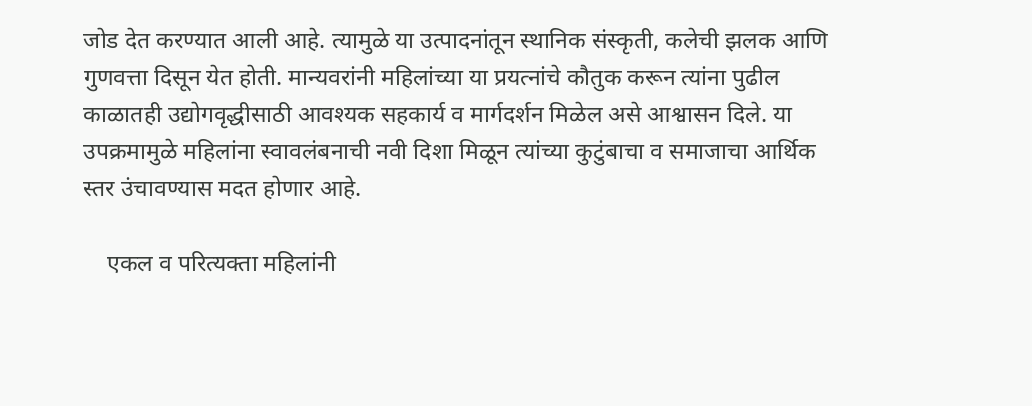जोड देत करण्यात आली आहे. त्यामुळे या उत्पादनांतून स्थानिक संस्कृती, कलेची झलक आणि गुणवत्ता दिसून येत होती. मान्यवरांनी महिलांच्या या प्रयत्नांचे कौतुक करून त्यांना पुढील काळातही उद्योगवृद्धीसाठी आवश्यक सहकार्य व मार्गदर्शन मिळेल असे आश्वासन दिले. या उपक्रमामुळे महिलांना स्वावलंबनाची नवी दिशा मिळून त्यांच्या कुटुंबाचा व समाजाचा आर्थिक स्तर उंचावण्यास मदत होणार आहे.

    एकल व परित्यक्ता महिलांनी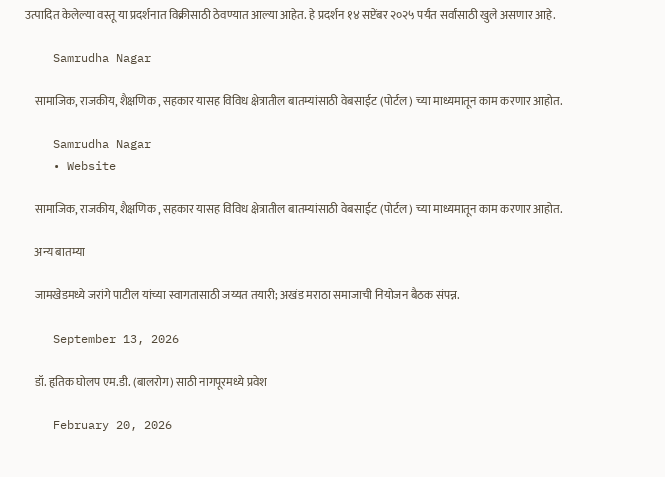उत्पादित केलेल्या वस्तू या प्रदर्शनात विक्रीसाठी ठेवण्यात आल्या आहेत. हे प्रदर्शन १४ सप्टेंबर २०२५ पर्यंत सर्वांसाठी खुले असणार आहे.

    Samrudha Nagar

    सामाजिक, राजकीय, शैक्षणिक , सहकार यासह विविध क्षेत्रातील बातम्यांसाठी वेबसाईट (पोर्टल) च्या माध्यमातून काम करणार आहोत.

    Samrudha Nagar
    • Website

    सामाजिक, राजकीय, शैक्षणिक , सहकार यासह विविध क्षेत्रातील बातम्यांसाठी वेबसाईट (पोर्टल) च्या माध्यमातून काम करणार आहोत.

    अन्य बातम्या

    जामखेडमध्ये जरांगे पाटील यांच्या स्वागतासाठी जय्यत तयारी; अखंड मराठा समाजाची नियोजन बैठक संपन्न.

    September 13, 2026

    डॉ. हृतिक घोलप एम.डी. (बालरोग) साठी नागपूरमध्ये प्रवेश

    February 20, 2026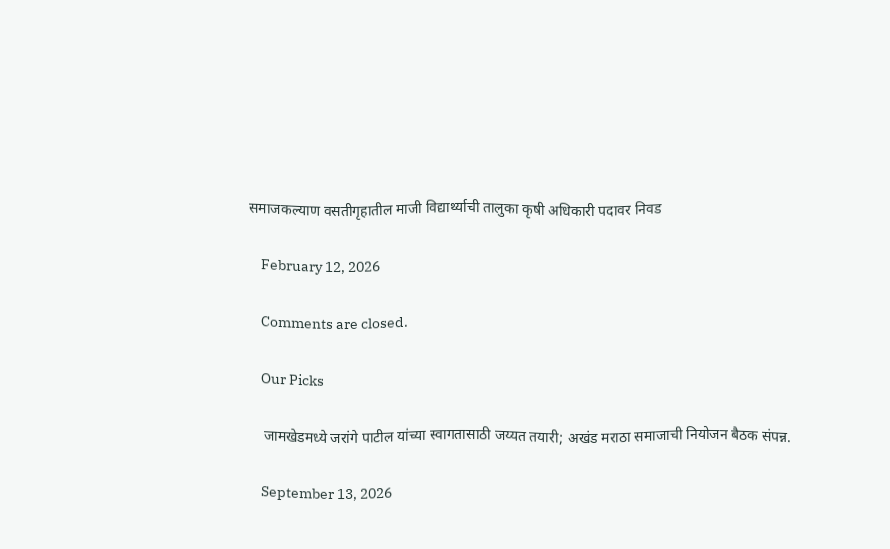समाजकल्याण वसतीगृहातील माजी विद्यार्थ्याची तालुका कृषी अधिकारी पदावर निवड

    February 12, 2026

    Comments are closed.

    Our Picks

    जामखेडमध्ये जरांगे पाटील यांच्या स्वागतासाठी जय्यत तयारी; अखंड मराठा समाजाची नियोजन बैठक संपन्न.

    September 13, 2026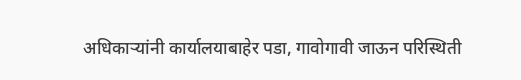अधिकाऱ्यांनी कार्यालयाबाहेर पडा, गावोगावी जाऊन परिस्थिती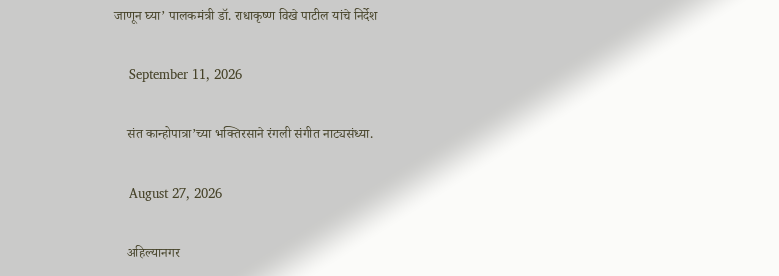जाणून घ्या’ पालकमंत्री डॉ. राधाकृष्ण विखे पाटील यांचे निर्देश

    September 11, 2026

    संत कान्होपात्रा’च्या भक्तिरसाने रंगली संगीत नाट्यसंध्या.

    August 27, 2026

    अहिल्यानगर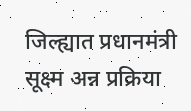जिल्ह्यात प्रधानमंत्री सूक्ष्म अन्न प्रक्रिया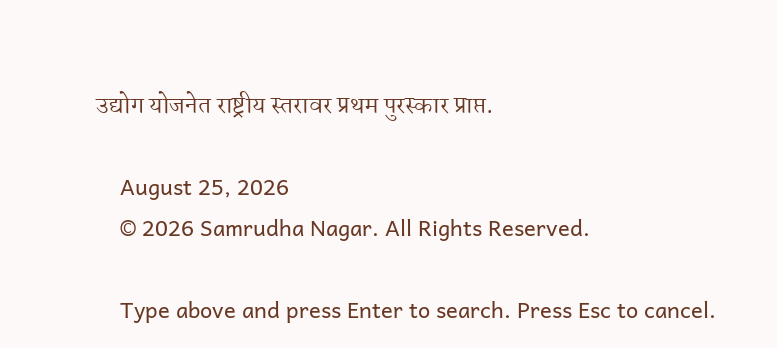उद्योग योजनेत राष्ट्रीय स्तरावर प्रथम पुरस्कार प्राप्त.

    August 25, 2026
    © 2026 Samrudha Nagar. All Rights Reserved.

    Type above and press Enter to search. Press Esc to cancel.